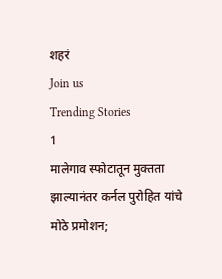शहरं
Join us
Trending Stories
1
मालेगाव स्फोटातून मुक्तता झाल्यानंतर कर्नल पुरोहित यांचे मोठे प्रमोशन;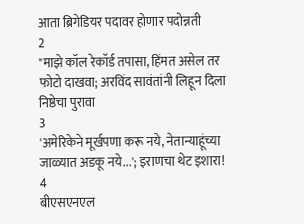आता ब्रिगेडियर पदावर होणार पदोन्नती
2
"माझे कॉल रेकॉर्ड तपासा, हिंमत असेल तर फोटो दाखवा; अरविंद सावंतांनी लिहून दिला निष्ठेचा पुरावा
3
'अमेरिकेने मूर्खपणा करू नये, नेतान्याहूंच्या जाळ्यात अडकू नये...'; इराणचा थेट इशारा!
4
बीएसएनएल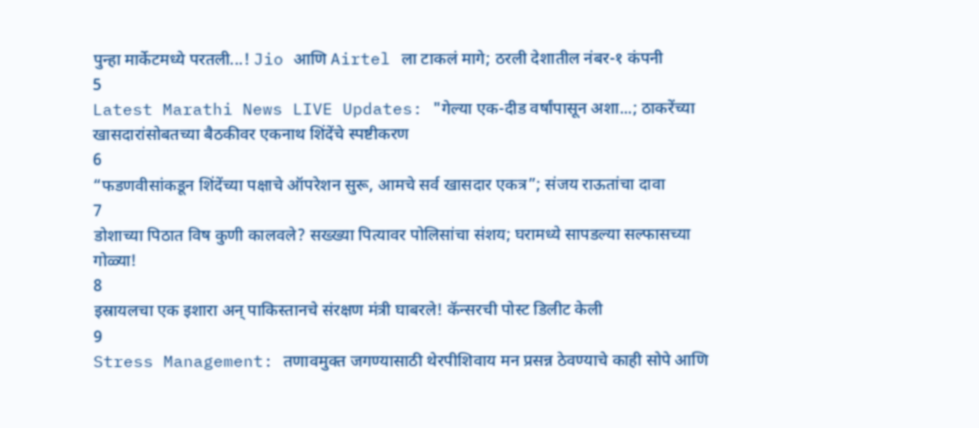पुन्हा मार्केटमध्ये परतली...! Jio आणि Airtel ला टाकलं मागे; ठरली देशातील नंबर-१ कंपनी
5
Latest Marathi News LIVE Updates: "गेल्या एक-दीड वर्षांपासून अशा...; ठाकरेंच्या खासदारांसोबतच्या बैठकीवर एकनाथ शिंदेंचे स्पष्टीकरण
6
“फडणवीसांकडून शिंदेंच्या पक्षाचे ऑपरेशन सुरू, आमचे सर्व खासदार एकत्र”; संजय राऊतांचा दावा
7
डोशाच्या पिठात विष कुणी कालवले? सख्ख्या पित्यावर पोलिसांचा संशय; घरामध्ये सापडल्या सल्फासच्या गोळ्या!
8
इस्रायलचा एक इशारा अन् पाकिस्तानचे संरक्षण मंत्री घाबरले! कॅन्सरची पोस्ट डिलीट केली
9
Stress Management: तणावमुक्त जगण्यासाठी थेरपीशिवाय मन प्रसन्न ठेवण्याचे काही सोपे आणि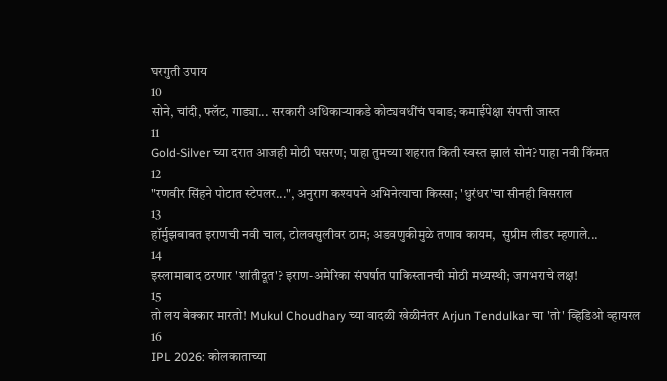घरगुती उपाय
10
सोने, चांदी, फ्लॅट, गाड्या... सरकारी अधिकाऱ्याकडे कोट्यवधींचं घबाड; कमाईपेक्षा संपत्ती जास्त
11
Gold-Silver च्या दरात आजही मोठी घसरण; पाहा तुमच्या शहरात किती स्वस्त झालं सोनं? पाहा नवी किंमत
12
"रणवीर सिंहने पोटात स्टेपलर...", अनुराग कश्यपने अभिनेत्याचा किस्सा; 'धुरंधर'चा सीनही विसराल
13
हॉर्मुझबाबत इराणची नवी चाल, टोलवसुलीवर ठाम; अडवणुकीमुळे तणाव कायम,  सुप्रीम लीडर म्हणाले...
14
इस्लामाबाद ठरणार 'शांतीदूत'? इराण-अमेरिका संघर्षात पाकिस्तानची मोठी मध्यस्थी; जगभराचे लक्ष!
15
तो लय बेक्कार मारतो! Mukul Choudhary च्या वादळी खेळीनंतर Arjun Tendulkar चा 'तो' व्हिडिओ व्हायरल
16
IPL 2026: कोलकाताच्या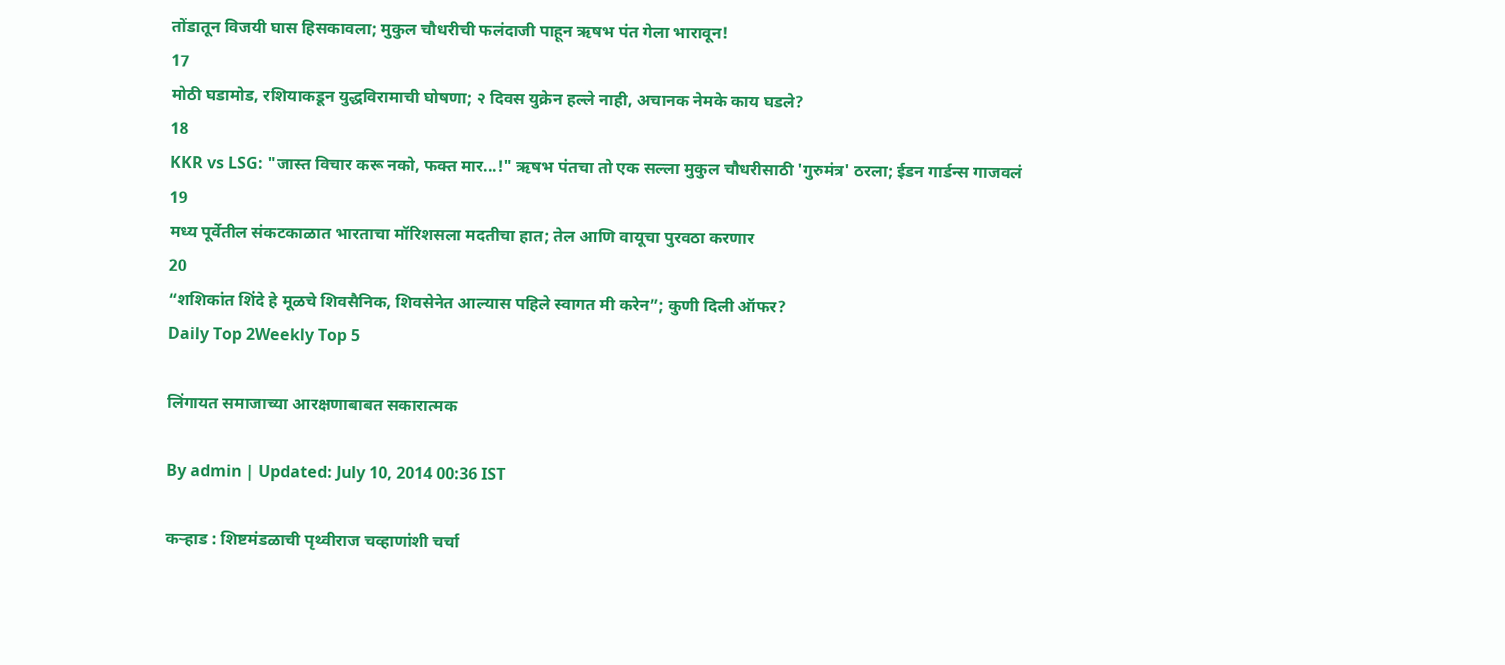तोंडातून विजयी घास हिसकावला; मुकुल चौधरीची फलंदाजी पाहून ऋषभ पंत गेला भारावून!
17
मोठी घडामोड, रशियाकडून युद्धविरामाची घोषणा; २ दिवस युक्रेन हल्ले नाही, अचानक नेमके काय घडले?
18
KKR vs LSG: "जास्त विचार करू नको, फक्त मार...!" ऋषभ पंतचा तो एक सल्ला मुकुल चौधरीसाठी 'गुरुमंत्र' ठरला; ईडन गार्डन्स गाजवलं
19
मध्य पूर्वेतील संकटकाळात भारताचा मॉरिशसला मदतीचा हात; तेल आणि वायूचा पुरवठा करणार
20
“शशिकांत शिंदे हे मूळचे शिवसैनिक, शिवसेनेत आल्यास पहिले स्वागत मी करेन”; कुणी दिली ऑफर?
Daily Top 2Weekly Top 5

लिंगायत समाजाच्या आरक्षणाबाबत सकारात्मक

By admin | Updated: July 10, 2014 00:36 IST

कऱ्हाड : शिष्टमंडळाची पृथ्वीराज चव्हाणांशी चर्चा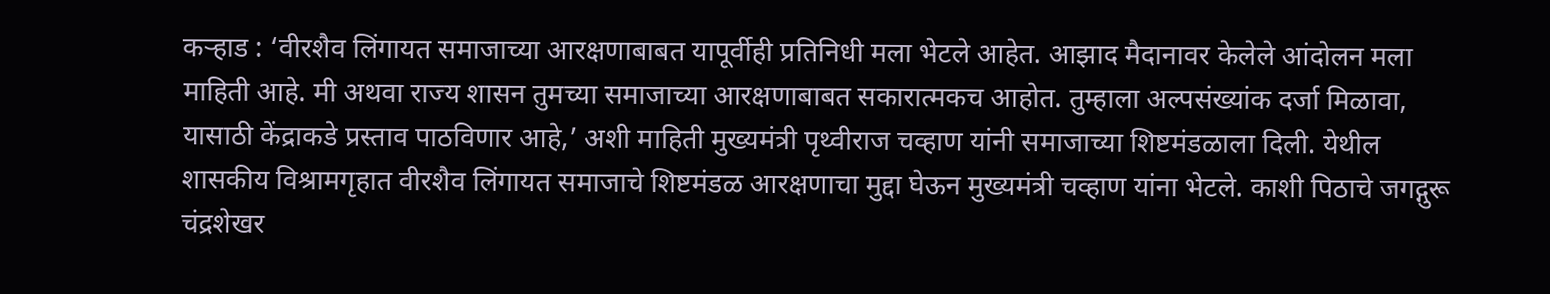कऱ्हाड : ‘वीरशैव लिंगायत समाजाच्या आरक्षणाबाबत यापूर्वीही प्रतिनिधी मला भेटले आहेत. आझाद मैदानावर केलेले आंदोलन मला माहिती आहे. मी अथवा राज्य शासन तुमच्या समाजाच्या आरक्षणाबाबत सकारात्मकच आहोत. तुम्हाला अल्पसंख्यांक दर्जा मिळावा, यासाठी केंद्राकडे प्रस्ताव पाठविणार आहे,’ अशी माहिती मुख्यमंत्री पृथ्वीराज चव्हाण यांनी समाजाच्या शिष्टमंडळाला दिली. येथील शासकीय विश्रामगृहात वीरशैव लिंगायत समाजाचे शिष्टमंडळ आरक्षणाचा मुद्दा घेऊन मुख्यमंत्री चव्हाण यांना भेटले. काशी पिठाचे जगद्गुरू चंद्रशेखर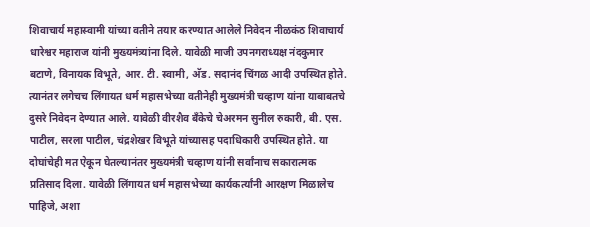शिवाचार्य महास्वामी यांच्या वतीने तयार करण्यात आलेले निवेदन नीळकंठ शिवाचार्य धारेश्वर महाराज यांनी मुख्यमंत्र्यांना दिले. यावेळी माजी उपनगराध्यक्ष नंदकुमार बटाणे, विनायक विभूते, आर. टी. स्वामी, अ‍ॅड. सदानंद चिंगळ आदी उपस्थित होते. त्यानंतर लगेचच लिंगायत धर्म महासभेच्या वतीनेही मुख्यमंत्री चव्हाण यांना याबाबतचे दुसरे निवेदन देण्यात आले. यावेळी वीरशैव बँकेचे चेअरमन सुनील रुकारी, बी. एस. पाटील, सरला पाटील, चंद्रशेखर विभूते यांच्यासह पदाधिकारी उपस्थित होते. या दोघांचेही मत ऐकून घेतल्यानंतर मुख्यमंत्री चव्हाण यांनी सर्वांनाच सकारात्मक प्रतिसाद दिला. यावेळी लिंगायत धर्म महासभेच्या कार्यकर्त्यांनी आरक्षण मिळालेच पाहिजे, अशा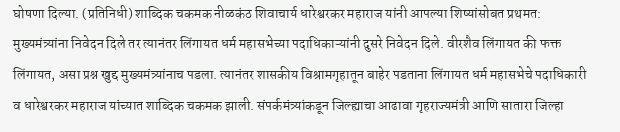घोषणा दिल्या. (प्रतिनिधी) शाब्दिक चकमक नीळकंठ शिवाचार्य धारेश्वरकर महाराज यांनी आपल्या शिष्यांसोबत प्रथमत: मुख्यमंत्र्यांना निवेदन दिले तर त्यानंतर लिंगायत धर्म महासभेच्या पदाधिकाऱ्यांनी दुसरे निवेदन दिले. वीरशैव लिंगायत की फक्त लिंगायत, असा प्रश्न खुद्द मुख्यमंत्र्यांनाच पडला. त्यानंतर शासकीय विश्रामगृहातून बाहेर पडताना लिंगायत धर्म महासभेचे पदाधिकारी व धारेश्वरकर महाराज यांच्यात शाब्दिक चकमक झाली. संपर्कमंत्र्यांकडून जिल्ह्याचा आढावा गृहराज्यमंत्री आणि सातारा जिल्हा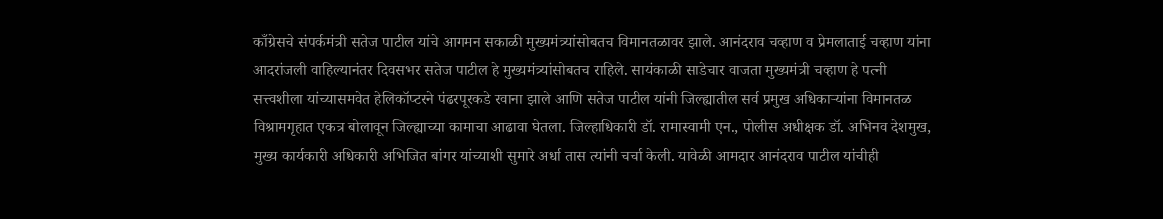काँग्रेसचे संपर्कमंत्री सतेज पाटील यांचे आगमन सकाळी मुख्यमंत्र्यांसोबतच विमानतळावर झाले. आनंदराव चव्हाण व प्रेमलाताई चव्हाण यांना आदरांजली वाहिल्यानंतर दिवसभर सतेज पाटील हे मुख्यमंत्र्यांसोबतच राहिले. सायंकाळी साडेचार वाजता मुख्यमंत्री चव्हाण हे पत्नी सत्त्वशीला यांच्यासमवेत हेलिकॉप्टरने पंढरपूरकडे रवाना झाले आणि सतेज पाटील यांनी जिल्ह्यातील सर्व प्रमुख अधिकाऱ्यांना विमानतळ विश्रामगृहात एकत्र बोलावून जिल्ह्याच्या कामाचा आढावा घेतला. जिल्हाधिकारी डॉ. रामास्वामी एन., पोलीस अधीक्षक डॉ. अभिनव देशमुख, मुख्य कार्यकारी अधिकारी अभिजित बांगर यांच्याशी सुमारे अर्धा तास त्यांनी चर्चा केली. यावेळी आमदार आनंदराव पाटील यांचीही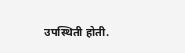उपस्थिती होती.